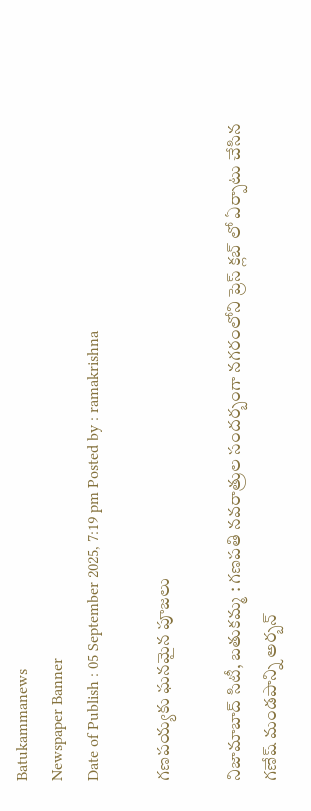Batukammanews
Newspaper Banner
Date of Publish : 05 September 2025, 7:19 pm Posted by : ramakrishna

గణపయ్యకు ఘనమైన పూజలు

నిజామాబాద్ సిటీ, బతుకమ్మ : గణపతి నవరాత్రుల సందర్బంగా నగరంలోని ప్రెస్ క్లబ్ లో ఏర్పాటు చేసిన గణేష్ మండపాన్ని అర్బన్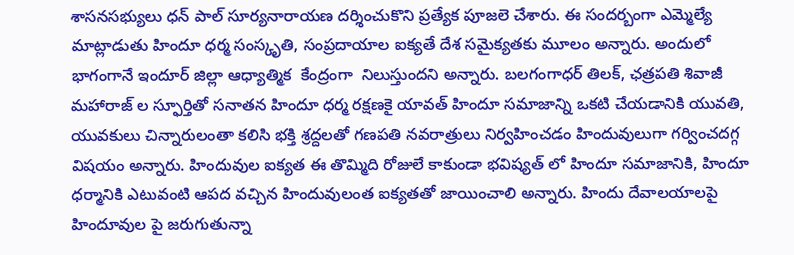శాసనసభ్యులు ధన్ పాల్ సూర్యనారాయణ దర్శించుకొని ప్రత్యేక పూజలె చేశారు. ఈ సందర్బంగా ఎమ్మెల్యే మాట్లాడుతు హిందూ ధర్మ సంస్కృతి, సంప్రదాయాల ఐక్యతే దేశ సమైక్యతకు మూలం అన్నారు. అందులో భాగంగానే ఇందూర్ జిల్లా ఆధ్యాత్మిక  కేంద్రంగా  నిలుస్తుందని అన్నారు. బలగంగాధర్ తిలక్, ఛత్రపతి శివాజీ మహారాజ్ ల స్ఫూర్తితో సనాతన హిందూ ధర్మ రక్షణకై యావత్ హిందూ సమాజాన్ని ఒకటి చేయడానికి యువతి, యువకులు చిన్నారులంతా కలిసి భక్తి శ్రద్దలతో గణపతి నవరాత్రులు నిర్వహించడం హిందువులుగా గర్వించదగ్గ విషయం అన్నారు. హిందువుల ఐక్యత ఈ తొమ్మిది రోజులే కాకుండా భవిష్యత్ లో హిందూ సమాజానికి, హిందూ ధర్మానికి ఎటువంటి ఆపద వచ్చిన హిందువులంత ఐక్యతతో జాయించాలి అన్నారు. హిందు దేవాలయాలపై హిందూవుల పై జరుగుతున్నా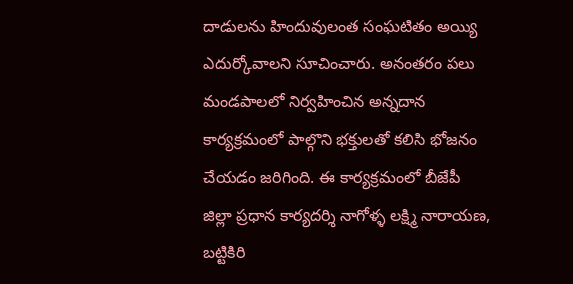దాడులను హిందువులంత సంఘటితం అయ్యి ఎదుర్కోవాలని సూచించారు. అనంతరం పలు మండపాలలో నిర్వహించిన అన్నదాన కార్యక్రమంలో పాల్గొని భక్తులతో కలిసి భోజనం చేయడం జరిగింది. ఈ కార్యక్రమంలో బీజేపీ జిల్లా ప్రధాన కార్యదర్శి నాగోళ్ళ లక్ష్మి నారాయణ, బట్టికిరి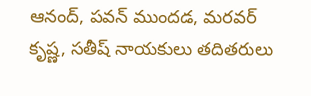ఆనంద్, పవన్ ముందడ, మరవర్ కృష్ణ, సతీష్ నాయకులు తదితరులు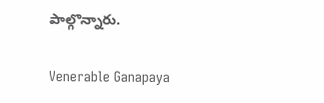పాల్గొన్నారు.

Venerable Ganapaya